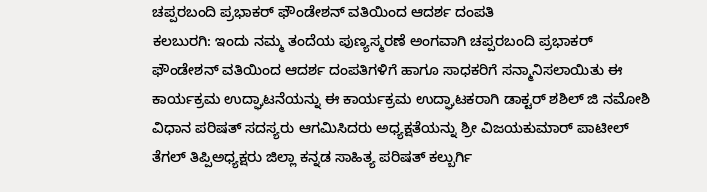ಚಪ್ಪರಬಂದಿ ಪ್ರಭಾಕರ್ ಫೌಂಡೇಶನ್ ವತಿಯಿಂದ ಆದರ್ಶ ದಂಪತಿ
ಕಲಬುರಗಿ: ಇಂದು ನಮ್ಮ ತಂದೆಯ ಪುಣ್ಯಸ್ಮರಣೆ ಅಂಗವಾಗಿ ಚಪ್ಪರಬಂದಿ ಪ್ರಭಾಕರ್ ಫೌಂಡೇಶನ್ ವತಿಯಿಂದ ಆದರ್ಶ ದಂಪತಿಗಳಿಗೆ ಹಾಗೂ ಸಾಧಕರಿಗೆ ಸನ್ಮಾನಿಸಲಾಯಿತು ಈ ಕಾರ್ಯಕ್ರಮ ಉದ್ಘಾಟನೆಯನ್ನು ಈ ಕಾರ್ಯಕ್ರಮ ಉದ್ಘಾಟಕರಾಗಿ ಡಾಕ್ಟರ್ ಶಶಿಲ್ ಜಿ ನಮೋಶಿ ವಿಧಾನ ಪರಿಷತ್ ಸದಸ್ಯರು ಆಗಮಿಸಿದರು ಅಧ್ಯಕ್ಷತೆಯನ್ನು ಶ್ರೀ ವಿಜಯಕುಮಾರ್ ಪಾಟೀಲ್ ತೆಗಲ್ ತಿಪ್ಪಿಅಧ್ಯಕ್ಷರು ಜಿಲ್ಲಾ ಕನ್ನಡ ಸಾಹಿತ್ಯ ಪರಿಷತ್ ಕಲ್ಬುರ್ಗಿ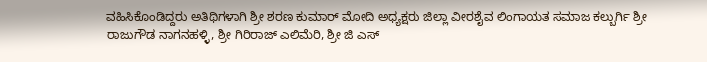ವಹಿಸಿಕೊಂಡಿದ್ದರು ಅತಿಥಿಗಳಾಗಿ ಶ್ರೀ ಶರಣ ಕುಮಾರ್ ಮೋದಿ ಅಧ್ಯಕ್ಷರು ಜಿಲ್ಲಾ ವೀರಶೈವ ಲಿಂಗಾಯತ ಸಮಾಜ ಕಲ್ಬುರ್ಗಿ ಶ್ರೀ ರಾಜುಗೌಡ ನಾಗನಹಳ್ಳಿ, ಶ್ರೀ ಗಿರಿರಾಜ್ ಎಲಿಮೆರಿ, ಶ್ರೀ ಜಿ ಎಸ್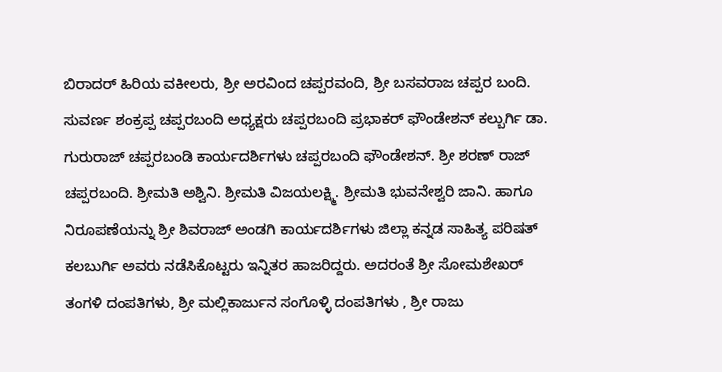ಬಿರಾದರ್ ಹಿರಿಯ ವಕೀಲರು, ಶ್ರೀ ಅರವಿಂದ ಚಪ್ಪರವಂದಿ, ಶ್ರೀ ಬಸವರಾಜ ಚಪ್ಪರ ಬಂದಿ. ಸುವರ್ಣ ಶಂಕ್ರಪ್ಪ ಚಪ್ಪರಬಂದಿ ಅಧ್ಯಕ್ಷರು ಚಪ್ಪರಬಂದಿ ಪ್ರಭಾಕರ್ ಫೌಂಡೇಶನ್ ಕಲ್ಬುರ್ಗಿ ಡಾ. ಗುರುರಾಜ್ ಚಪ್ಪರಬಂಡಿ ಕಾರ್ಯದರ್ಶಿಗಳು ಚಪ್ಪರಬಂದಿ ಫೌಂಡೇಶನ್. ಶ್ರೀ ಶರಣ್ ರಾಜ್ ಚಪ್ಪರಬಂದಿ. ಶ್ರೀಮತಿ ಅಶ್ವಿನಿ. ಶ್ರೀಮತಿ ವಿಜಯಲಕ್ಷ್ಮಿ. ಶ್ರೀಮತಿ ಭುವನೇಶ್ವರಿ ಜಾನಿ. ಹಾಗೂ ನಿರೂಪಣೆಯನ್ನು ಶ್ರೀ ಶಿವರಾಜ್ ಅಂಡಗಿ ಕಾರ್ಯದರ್ಶಿಗಳು ಜಿಲ್ಲಾ ಕನ್ನಡ ಸಾಹಿತ್ಯ ಪರಿಷತ್ ಕಲಬುರ್ಗಿ ಅವರು ನಡೆಸಿಕೊಟ್ಟರು ಇನ್ನಿತರ ಹಾಜರಿದ್ದರು. ಅದರಂತೆ ಶ್ರೀ ಸೋಮಶೇಖರ್ ತಂಗಳಿ ದಂಪತಿಗಳು, ಶ್ರೀ ಮಲ್ಲಿಕಾರ್ಜುನ ಸಂಗೊಳ್ಳಿ ದಂಪತಿಗಳು , ಶ್ರೀ ರಾಜು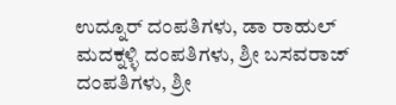ಉದ್ನೂರ್ ದಂಪತಿಗಳು, ಡಾ ರಾಹುಲ್ ಮದಕ್ನಳ್ಳಿ ದಂಪತಿಗಳು, ಶ್ರೀ ಬಸವರಾಜ್ ದಂಪತಿಗಳು, ಶ್ರೀ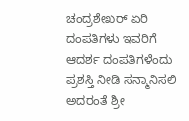ಚಂದ್ರಶೇಖರ್ ಏರಿ ದಂಪತಿಗಳು ಇವರಿಗೆ ಆದರ್ಶ ದಂಪತಿಗಳೆಂದು ಪ್ರಶಸ್ತಿ ನೀಡಿ ಸನ್ಮಾನಿಸಲಿ ಅದರಂತೆ ಶ್ರೀ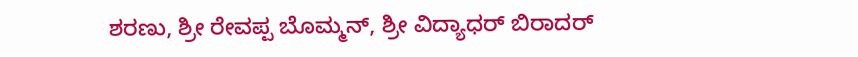ಶರಣು, ಶ್ರೀ ರೇವಪ್ಪ ಬೊಮ್ಮನ್, ಶ್ರೀ ವಿದ್ಯಾಧರ್ ಬಿರಾದರ್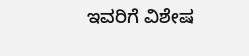ಇವರಿಗೆ ವಿಶೇಷ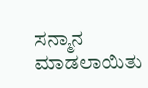ಸನ್ಮಾನ ಮಾಡಲಾಯಿತು